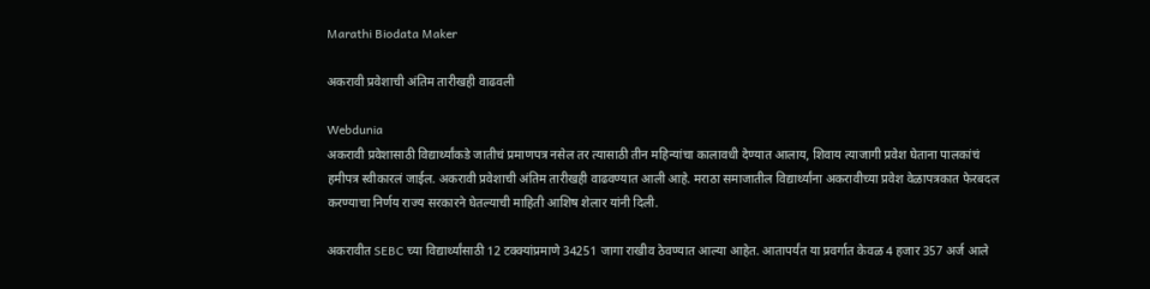Marathi Biodata Maker

अकरावी प्रवेशाची अंतिम तारीखही वाढवली

Webdunia
अकरावी प्रवेशासाठी विद्यार्थ्यांकडे जातीचं प्रमाणपत्र नसेल तर त्यासाठी तीन महिन्यांचा कालावधी देण्यात आलाय, शिवाय त्याजागी प्रवेश घेताना पालकांचं हमीपत्र स्वीकारलं जाईल. अकरावी प्रवेशाची अंतिम तारीखही वाढवण्यात आली आहे. मराठा समाजातील विद्यार्थ्यांना अकरावीच्या प्रवेश वेळापत्रकात फेरबदल करण्याचा निर्णय राज्य सरकारने घेतल्याची माहिती आशिष शेलार यांनी दिली.

अकरावीत SEBC च्या विद्यार्थ्यांसाठी 12 टक्क्यांप्रमाणे 34251 जागा राखीव ठेवण्यात आल्या आहेत. आतापर्यंत या प्रवर्गात केवळ 4 हजार 357 अर्ज आले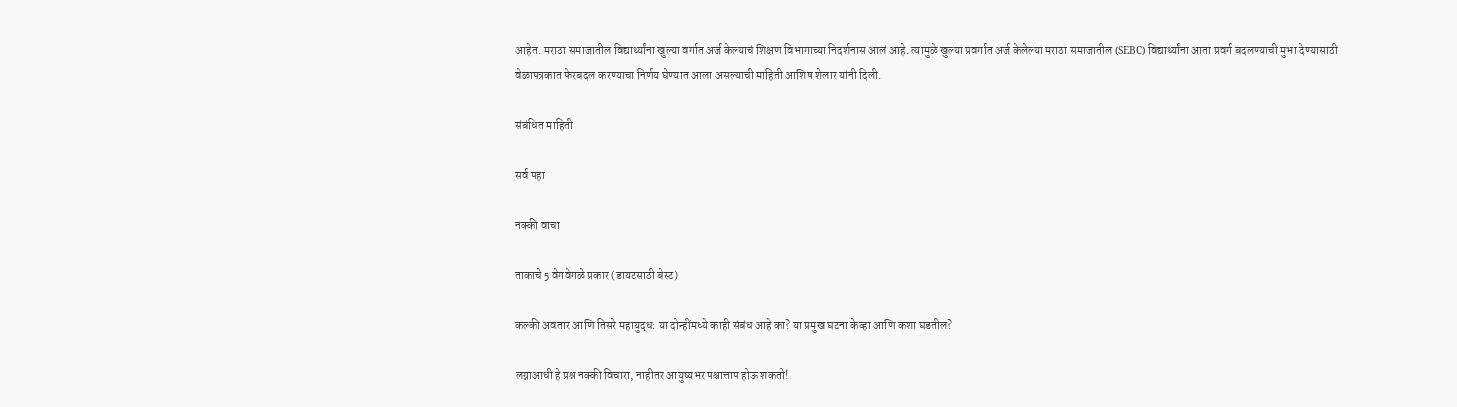आहेत. मराठा समाजातील विद्यार्थ्यांना खुल्या वर्गात अर्ज केल्याचं शिक्षण विभागाच्या निदर्शनास आलं आहे. त्यामुळे खुल्या प्रवर्गात अर्ज केलेल्या मराठा समाजातील (SEBC) विद्यार्थ्यांना आता प्रवर्ग बदलण्याची मुभा देण्यासाठी वेळापत्रकात फेरबदल करण्याचा निर्णय घेण्यात आला असल्याची माहिती आशिष शेलार यांनी दिली.

संबंधित माहिती

सर्व पहा

नक्की वाचा

ताकाचे 5 वेगवेगळे प्रकार (डायटसाठी बेस्ट)

कल्की अवतार आणि तिसरे महायुद्ध: या दोन्हींमध्ये काही संबंध आहे का? या प्रमुख घटना केव्हा आणि कशा घडतील?

लग्नाआधी हे प्रश्न नक्की विचारा, नाहीतर आयुष्यभर पश्चात्ताप होऊ शकतो!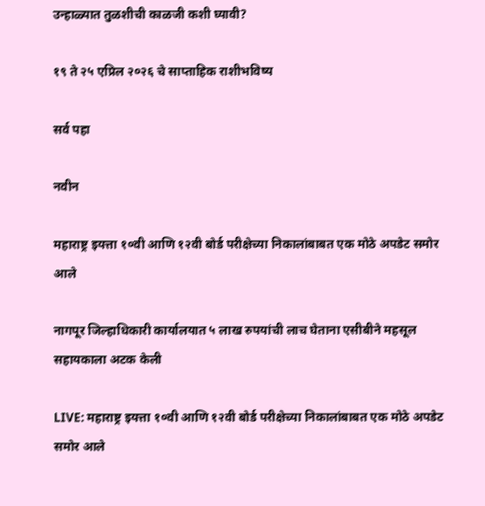उन्हाळ्यात तुळशीची काळजी कशी घ्यावी?

१९ ते २५ एप्रिल २०२६ चे साप्ताहिक राशीभविष्य

सर्व पहा

नवीन

महाराष्ट्र इयत्ता १०वी आणि १२वी बोर्ड परीक्षेच्या निकालांबाबत एक मोठे अपडेट समोर आले

नागपूर जिल्हाधिकारी कार्यालयात ५ लाख रुपयांची लाच घेताना एसीबीने महसूल सहायकाला अटक केली

LIVE: महाराष्ट्र इयत्ता १०वी आणि १२वी बोर्ड परीक्षेच्या निकालांबाबत एक मोठे अपडेट समोर आले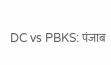DC vs PBKS: पंजाब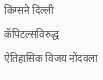किंग्सने दिल्ली कॅपिटल्सविरुद्ध ऐतिहासिक विजय नोंदवला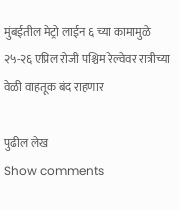मुंबईतील मेट्रो लाईन ६ च्या कामामुळे २५-२६ एप्रिल रोजी पश्चिम रेल्वेवर रात्रीच्या वेळी वाहतूक बंद राहणार

पुढील लेख
Show comments